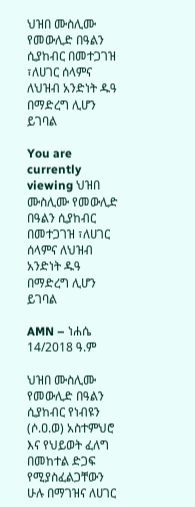ህዝበ ሙስሊሙ የመውሊድ በዓልን ሲያከብር በመተጋገዝ ፣ለሀገር ሰላምና ለህዝብ አንድነት ዱዓ በማድረግ ሊሆን ይገባል

You are currently viewing ህዝበ ሙስሊሙ የመውሊድ በዓልን ሲያከብር በመተጋገዝ ፣ለሀገር ሰላምና ለህዝብ አንድነት ዱዓ በማድረግ ሊሆን ይገባል

AMN – ነሐሴ 14/2018 ዓ.ም

ህዝበ ሙስሊሙ የመውሊድ በዓልን ሲያከብር የነብዩን (ሶ.ዐ.ወ) አስተምህሮ እና የህይወት ፈለግ በመከተል ድጋፍ የሚያስፈልጋቸውን ሁሉ በማገዝና ለሀገር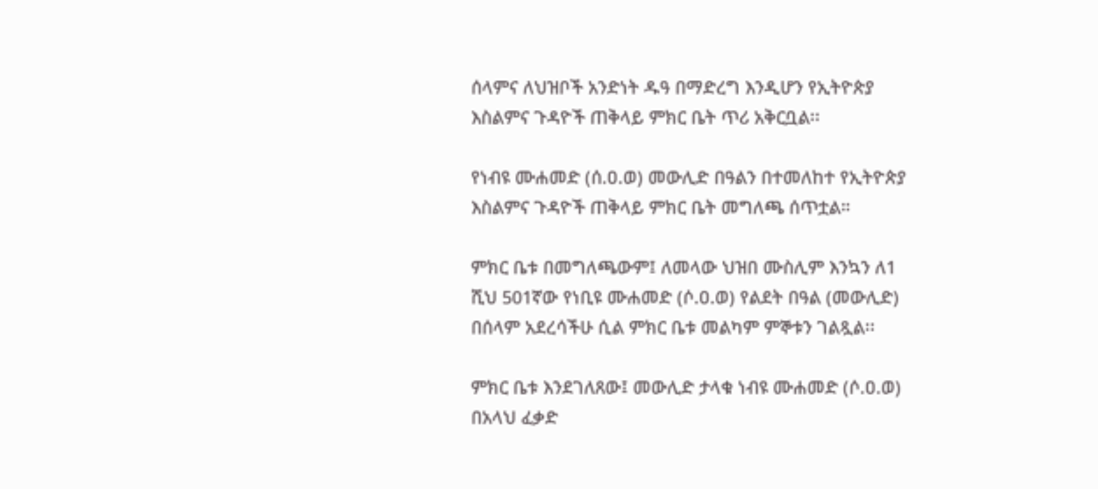ሰላምና ለህዝቦች አንድነት ዱዓ በማድረግ እንዲሆን የኢትዮጵያ እስልምና ጉዳዮች ጠቅላይ ምክር ቤት ጥሪ አቅርቧል፡፡

የነብዩ ሙሐመድ (ሰ.ዐ.ወ) መውሊድ በዓልን በተመለከተ የኢትዮጵያ እስልምና ጉዳዮች ጠቅላይ ምክር ቤት መግለጫ ሰጥቷል።

ምክር ቤቱ በመግለጫውም፤ ለመላው ህዝበ ሙስሊም እንኳን ለ1 ሺህ 501ኛው የነቢዩ ሙሐመድ (ሶ.ዐ.ወ) የልደት በዓል (መውሊድ) በሰላም አደረሳችሁ ሲል ምክር ቤቱ መልካም ምኞቱን ገልጿል፡፡

ምክር ቤቱ እንደገለጸው፤ መውሊድ ታላቁ ነብዩ ሙሐመድ (ሶ.ዐ.ወ) በአላህ ፈቃድ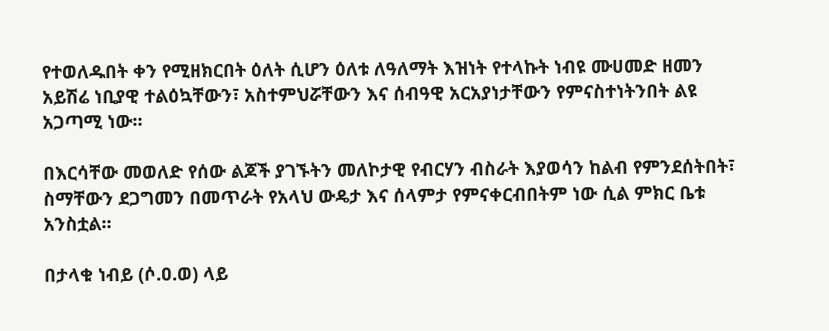የተወለዱበት ቀን የሚዘክርበት ዕለት ሲሆን ዕለቱ ለዓለማት እዝነት የተላኩት ነብዩ ሙሀመድ ዘመን አይሽሬ ነቢያዊ ተልዕኳቸውን፣ አስተምህሯቸውን እና ሰብዓዊ አርአያነታቸውን የምናስተነትንበት ልዩ አጋጣሚ ነው።

በእርሳቸው መወለድ የሰው ልጆች ያገኙትን መለኮታዊ የብርሃን ብስራት እያወሳን ከልብ የምንደሰትበት፣ ስማቸውን ደጋግመን በመጥራት የአላህ ውዴታ እና ሰላምታ የምናቀርብበትም ነው ሲል ምክር ቤቱ አንስቷል።

በታላቁ ነብይ (ሶ.ዐ.ወ) ላይ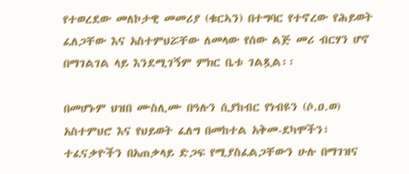የተወረደው መለኮታዊ መመሪያ (ቁርኣን) በተግባር የተኖረው የሕይወት ፈለጋቸው እና አስተምህሯቸው ለመላው የሰው ልጅ መሪ ብርሃን ሆኖ በማገልገል ላይ እንደሚገኝም ምክር ቤቱ ገልጿል፡፡

በመሆኑም ህዝበ ሙስሊሙ በዓሉን ሲያከብር የነብዩን (ሶ.ዐ.ወ) አስተምህሮ እና የህይወት ፈለግ በመከተል አቅመ-ደካሞችን፣ ተፈናቃዮችን በአጠቃላይ ድጋፍ የሚያስፈልጋቸውን ሁሉ በማገዝና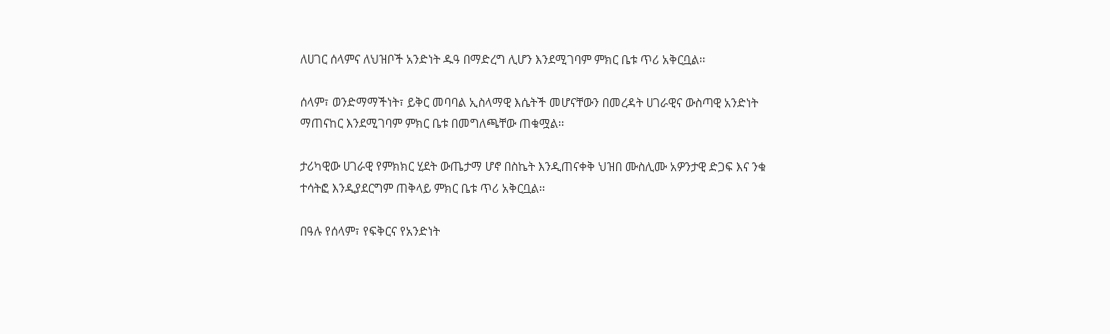ለሀገር ሰላምና ለህዝቦች አንድነት ዱዓ በማድረግ ሊሆን እንደሚገባም ምክር ቤቱ ጥሪ አቅርቧል፡፡

ሰላም፣ ወንድማማችነት፣ ይቅር መባባል ኢስላማዊ እሴትች መሆናቸውን በመረዳት ሀገራዊና ውስጣዊ አንድነት ማጠናከር እንደሚገባም ምክር ቤቱ በመግለጫቸው ጠቁሟል፡፡

ታሪካዊው ሀገራዊ የምክክር ሂደት ውጤታማ ሆኖ በስኬት እንዲጠናቀቅ ህዝበ ሙስሊሙ አዎንታዊ ድጋፍ እና ንቁ ተሳትፎ እንዲያደርግም ጠቅላይ ምክር ቤቱ ጥሪ አቅርቧል፡፡

በዓሉ የሰላም፣ የፍቅርና የአንድነት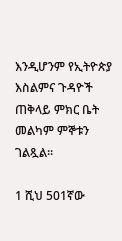እንዲሆንም የኢትዮጵያ እስልምና ጉዳዮች ጠቅላይ ምክር ቤት መልካም ምኞቱን ገልጿል፡፡

1 ሺህ 501ኛው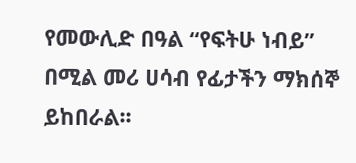የመውሊድ በዓል “የፍትሁ ነብይ” በሚል መሪ ሀሳብ የፊታችን ማክሰኞ ይከበራል፡፡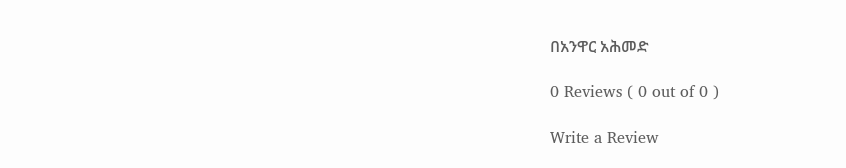በአንዋር አሕመድ

0 Reviews ( 0 out of 0 )

Write a Review